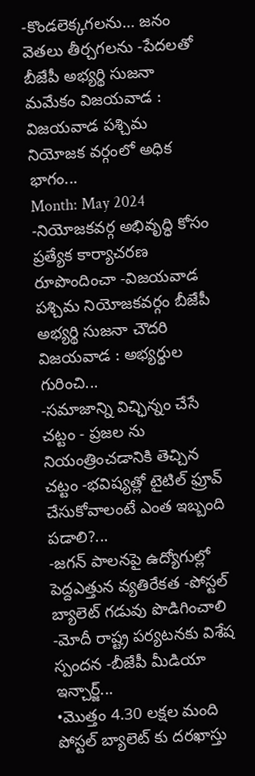-కొండలెక్కగలను… జనం వెతలు తీర్చగలను -పేదలతో బీజేపీ అభ్యర్థి సుజనా మమేకం విజయవాడ : విజయవాడ పశ్చిమ నియోజక వర్గంలో అధిక భాగం...
Month: May 2024
-నియోజకవర్గ అభివృద్ధి కోసం ప్రత్యేక కార్యాచరణ రూపొందించా -విజయవాడ పశ్చిమ నియోజకవర్గం బీజేపీ అభ్యర్థి సుజనా చౌదరి విజయవాడ : అభ్యర్థుల గురించి...
-సమాజాన్ని విచ్ఛిన్నం చేసే చట్టం - ప్రజల ను నియంత్రించడానికి తెచ్చిన చట్టం -భవిష్యత్లో టైటిల్ ఫ్రూవ్ చేసుకోవాలంటే ఎంత ఇబ్బంది పడాలి?...
-జగన్ పాలనపై ఉద్యోగుల్లో పెద్దఎత్తున వ్యతిరేకత -పోస్టల్ బ్యాలెట్ గడువు పొడిగించాలి -మోదీ రాష్ట్ర పర్యటనకు విశేష స్పందన -బీజేపీ మీడియా ఇన్చార్జ్...
•మొత్తం 4.30 లక్షల మంది పోస్టల్ బ్యాలెట్ కు దరఖాస్తు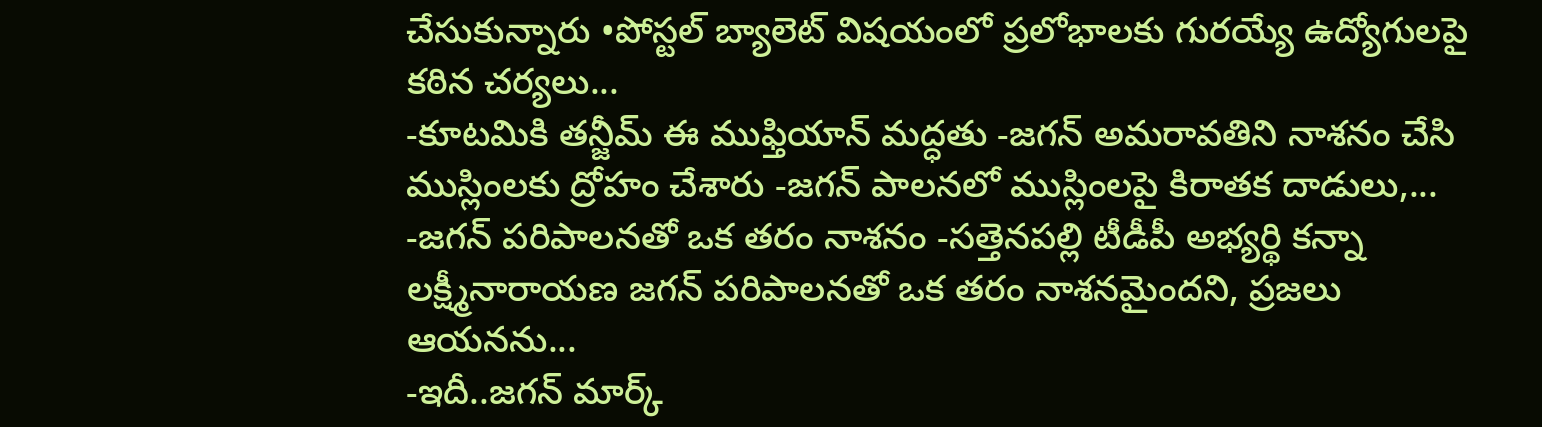చేసుకున్నారు •పోస్టల్ బ్యాలెట్ విషయంలో ప్రలోభాలకు గురయ్యే ఉద్యోగులపై కఠిన చర్యలు...
-కూటమికి తన్జీమ్ ఈ ముఫ్తియాన్ మద్ధతు -జగన్ అమరావతిని నాశనం చేసి ముస్లింలకు ద్రోహం చేశారు -జగన్ పాలనలో ముస్లింలపై కిరాతక దాడులు,...
-జగన్ పరిపాలనతో ఒక తరం నాశనం -సత్తెనపల్లి టీడీపీ అభ్యర్థి కన్నా లక్ష్మీనారాయణ జగన్ పరిపాలనతో ఒక తరం నాశనమైందని, ప్రజలు ఆయనను...
-ఇదీ..జగన్ మార్క్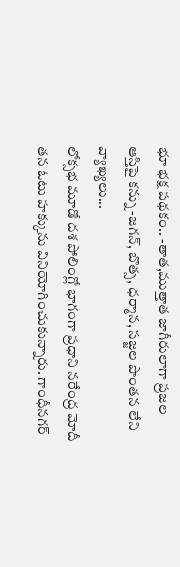భూ భక్ష పథకం.. -తాత,ముత్తాత జాగీరులాగా ప్రజల ఆస్తిపై కన్ను -జగన్, బొత్స, ధర్మాన, సజ్జల పొంతన లేని వ్యాఖ్యలు...
లోక్సభ మూడో దశ పోలింగ్లో భాగంగా ప్రధాని నరేంద్ర మోదీ తన ఓటు హక్కును వినియోగించుకున్నారు. గాంధీనగర్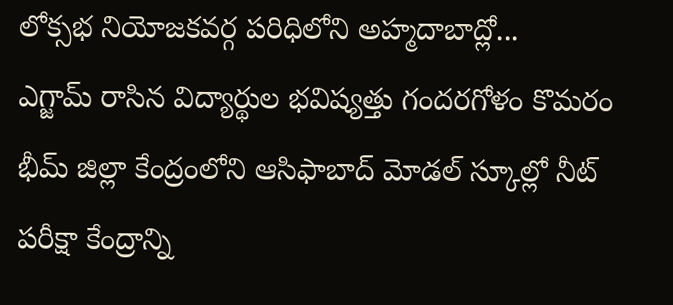లోక్సభ నియోజకవర్గ పరిధిలోని అహ్మదాబాద్లో...
ఎగ్జామ్ రాసిన విద్యార్థుల భవిష్యత్తు గందరగోళం కొమరం భీమ్ జిల్లా కేంద్రంలోని ఆసిఫాబాద్ మోడల్ స్కూల్లో నీట్ పరీక్షా కేంద్రాన్ని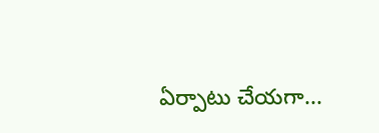ఏర్పాటు చేయగా...